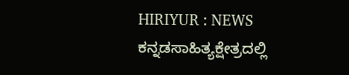HIRIYUR : NEWS ಕನ್ನಡಸಾಹಿತ್ಯಕ್ಷೇತ್ರದಲ್ಲಿ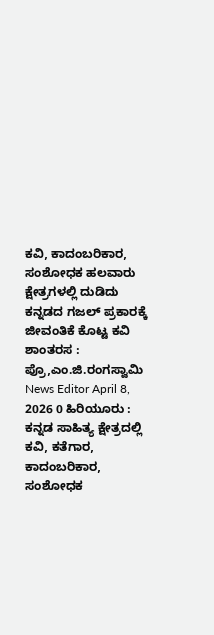ಕವಿ, ಕಾದಂಬರಿಕಾರ, ಸಂಶೋಧಕ ಹಲವಾರು ಕ್ಷೇತ್ರಗಳಲ್ಲಿ ದುಡಿದು ಕನ್ನಡದ ಗಜಲ್ ಪ್ರಕಾರಕ್ಕೆ ಜೀವಂತಿಕೆ ಕೊಟ್ಟ ಕವಿ ಶಾಂತರಸ : ಪ್ರೊ,ಎಂ.ಜಿ.ರಂಗಸ್ವಾಮಿ News Editor April 8, 2026 0 ಹಿರಿಯೂರು : ಕನ್ನಡ ಸಾಹಿತ್ಯ ಕ್ಷೇತ್ರದಲ್ಲಿ ಕವಿ, ಕತೆಗಾರ, ಕಾದಂಬರಿಕಾರ, ಸಂಶೋಧಕ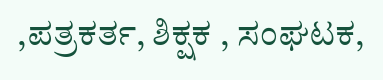,ಪತ್ರಕರ್ತ, ಶಿಕ್ಷಕ , ಸಂಘಟಕ,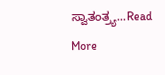ಸ್ವಾತಂತ್ರ್ಯ...Read More